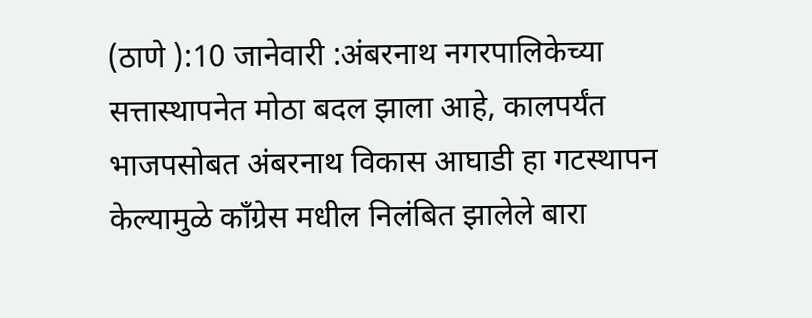(ठाणे ):10 जानेवारी :अंबरनाथ नगरपालिकेच्या सत्तास्थापनेत मोठा बदल झाला आहे, कालपर्यंत भाजपसोबत अंबरनाथ विकास आघाडी हा गटस्थापन केल्यामुळे काँग्रेस मधील निलंबित झालेले बारा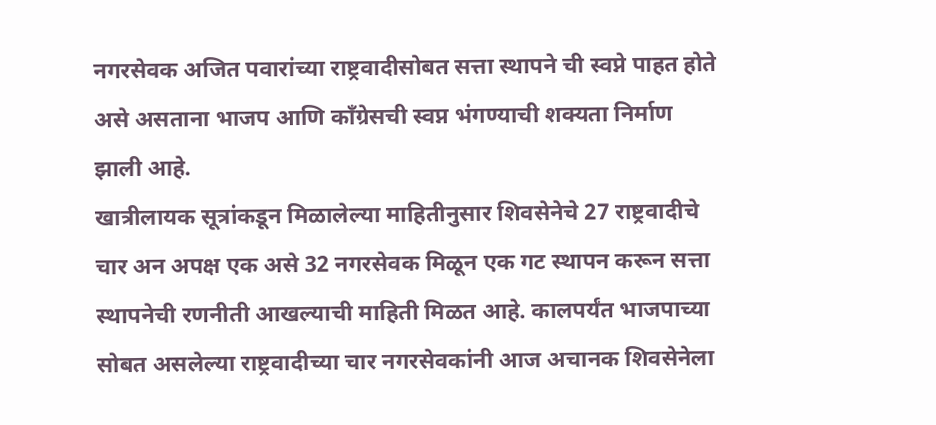नगरसेवक अजित पवारांच्या राष्ट्रवादीसोबत सत्ता स्थापने ची स्वप्ने पाहत होते असे असताना भाजप आणि काँग्रेसची स्वप्न भंगण्याची शक्यता निर्माण झाली आहे.
खात्रीलायक सूत्रांकडून मिळालेल्या माहितीनुसार शिवसेनेचे 27 राष्ट्रवादीचे चार अन अपक्ष एक असे 32 नगरसेवक मिळून एक गट स्थापन करून सत्ता स्थापनेची रणनीती आखल्याची माहिती मिळत आहे. कालपर्यंत भाजपाच्या सोबत असलेल्या राष्ट्रवादीच्या चार नगरसेवकांनी आज अचानक शिवसेनेला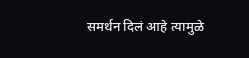समर्थन दिलं आहे त्यामुळे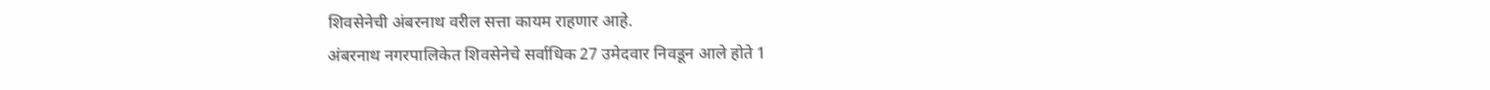शिवसेनेची अंबरनाथ वरील सत्ता कायम राहणार आहे.
अंबरनाथ नगरपालिकेत शिवसेनेचे सर्वाधिक 27 उमेदवार निवडून आले होते 1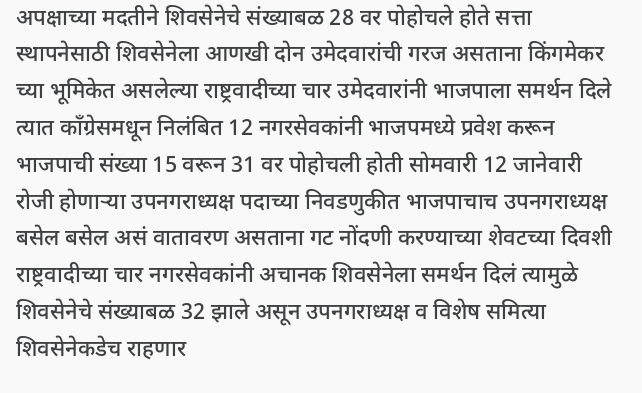अपक्षाच्या मदतीने शिवसेनेचे संख्याबळ 28 वर पोहोचले होते सत्ता स्थापनेसाठी शिवसेनेला आणखी दोन उमेदवारांची गरज असताना किंगमेकर च्या भूमिकेत असलेल्या राष्ट्रवादीच्या चार उमेदवारांनी भाजपाला समर्थन दिले त्यात काँग्रेसमधून निलंबित 12 नगरसेवकांनी भाजपमध्ये प्रवेश करून भाजपाची संख्या 15 वरून 31 वर पोहोचली होती सोमवारी 12 जानेवारी रोजी होणाऱ्या उपनगराध्यक्ष पदाच्या निवडणुकीत भाजपाचाच उपनगराध्यक्ष बसेल बसेल असं वातावरण असताना गट नोंदणी करण्याच्या शेवटच्या दिवशी राष्ट्रवादीच्या चार नगरसेवकांनी अचानक शिवसेनेला समर्थन दिलं त्यामुळे शिवसेनेचे संख्याबळ 32 झाले असून उपनगराध्यक्ष व विशेष समित्या शिवसेनेकडेच राहणार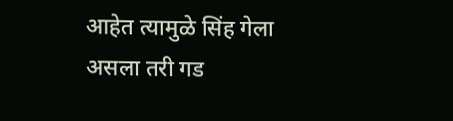आहेत त्यामुळे सिंह गेला असला तरी गड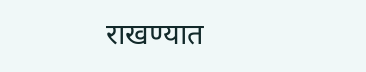राखण्यात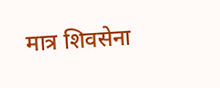मात्र शिवसेना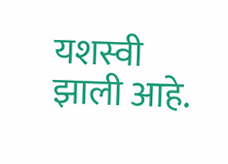यशस्वी झाली आहे.